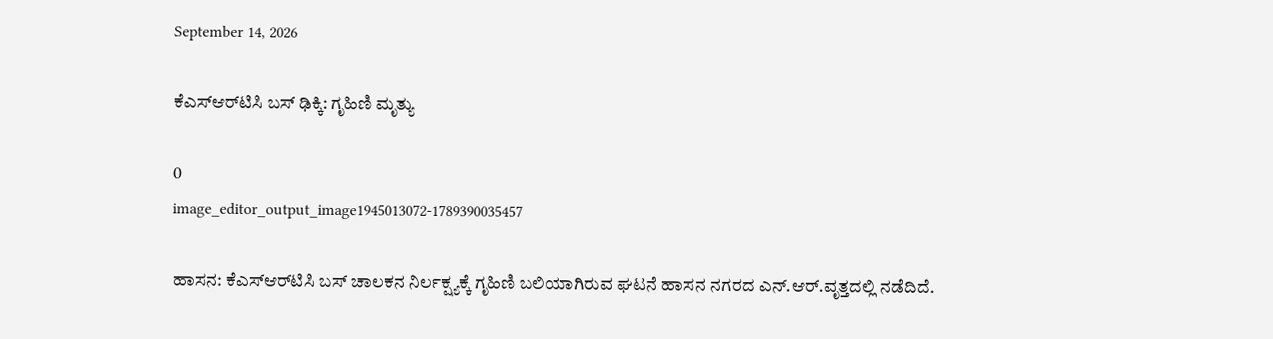September 14, 2026

ಕೆಎಸ್‌ಆರ್‌ಟಿಸಿ ಬಸ್ ಢಿಕ್ಕಿ: ಗೃಹಿಣಿ ಮೃತ್ಯು

0
image_editor_output_image1945013072-1789390035457

ಹಾಸನ: ಕೆಎಸ್‌ಆರ್‌ಟಿಸಿ ಬಸ್ ಚಾಲಕನ ನಿರ್ಲಕ್ಷ್ಯಕ್ಕೆ ಗೃಹಿಣಿ ಬಲಿಯಾಗಿರುವ ಘಟನೆ ಹಾಸನ ನಗರದ ಎನ್.ಆರ್.ವೃತ್ತದಲ್ಲಿ ನಡೆದಿದೆ.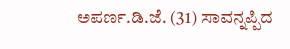ಅಪರ್ಣ.ಡಿ.ಜೆ. (31) ಸಾವನ್ನಪ್ಪಿದ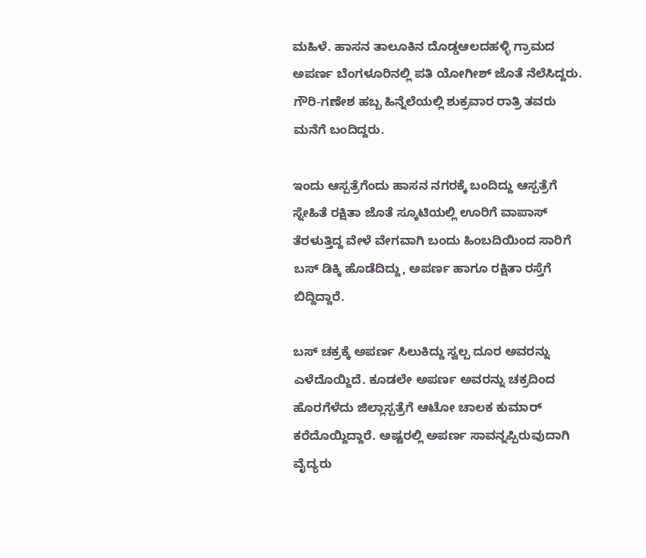ಮಹಿಳೆ. ಹಾಸನ ತಾಲೂಕಿನ ದೊಡ್ಡಆಲದಹಳ್ಳಿ ಗ್ರಾಮದ ಅಪರ್ಣ ಬೆಂಗಳೂರಿನಲ್ಲಿ ಪತಿ ಯೋಗೀಶ್ ಜೊತೆ ನೆಲೆಸಿದ್ದರು. ಗೌರಿ-ಗಣೇಶ ಹಬ್ಬ ಹಿನ್ನೆಲೆಯಲ್ಲಿ ಶುಕ್ರವಾರ ರಾತ್ರಿ ತವರು ಮನೆಗೆ ಬಂದಿದ್ದರು.

ಇಂದು ಆಸ್ಪತ್ರೆಗೆಂದು ಹಾಸನ ನಗರಕ್ಕೆ ಬಂದಿದ್ದು ಆಸ್ಪತ್ರೆಗೆ ಸ್ನೇಹಿತೆ ರಕ್ಷಿತಾ ಜೊತೆ ಸ್ಕೂಟಿಯಲ್ಲಿ ಊರಿಗೆ ವಾಪಾಸ್ ತೆರಳುತ್ತಿದ್ದ ವೇಳೆ ವೇಗವಾಗಿ ಬಂದು ಹಿಂಬದಿಯಿಂದ ಸಾರಿಗೆ ಬಸ್ ಡಿಕ್ಕಿ ಹೊಡೆದಿದ್ದು, ಅಪರ್ಣ ಹಾಗೂ ರಕ್ಷಿತಾ ರಸ್ತೆಗೆ ಬಿದ್ದಿದ್ದಾರೆ.

ಬಸ್ ಚಕ್ರಕ್ಕೆ ಅಪರ್ಣ ಸಿಲುಕಿದ್ದು ಸ್ವಲ್ಪ ದೂರ ಅವರನ್ನು ಎಳೆದೊಯ್ದಿದೆ. ಕೂಡಲೇ ಅಪರ್ಣ ಅವರನ್ನು ಚಕ್ರದಿಂದ ಹೊರಗೆಳೆದು ಜಿಲ್ಲಾಸ್ಪತ್ರೆಗೆ ಆಟೋ ಚಾಲಕ ಕುಮಾರ್ ಕರೆದೊಯ್ದಿದ್ದಾರೆ. ಅಷ್ಟರಲ್ಲಿ ಅಪರ್ಣ ಸಾವನ್ನಪ್ಪಿರುವುದಾಗಿ ವೈದ್ಯರು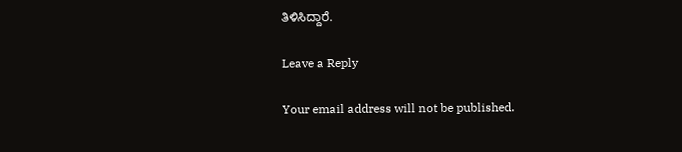ತಿಳಿಸಿದ್ದಾರೆ.

Leave a Reply

Your email address will not be published.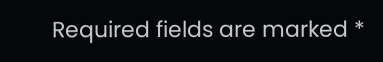Required fields are marked *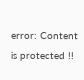error: Content is protected !!